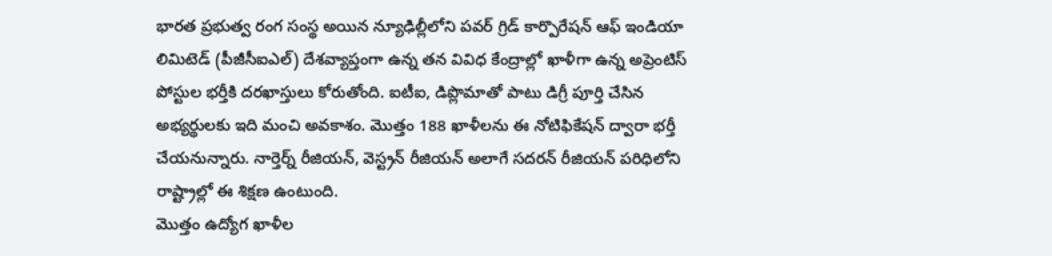భారత ప్రభుత్వ రంగ సంస్థ అయిన న్యూఢిల్లీలోని పవర్ గ్రిడ్ కార్పొరేషన్ ఆఫ్ ఇండియా లిమిటెడ్ (పీజీసీఐఎల్) దేశవ్యాప్తంగా ఉన్న తన వివిధ కేంద్రాల్లో ఖాళీగా ఉన్న అప్రెంటిస్ పోస్టుల భర్తీకి దరఖాస్తులు కోరుతోంది. ఐటీఐ, డిప్లొమాతో పాటు డిగ్రీ పూర్తి చేసిన అభ్యర్థులకు ఇది మంచి అవకాశం. మొత్తం 188 ఖాళీలను ఈ నోటిఫికేషన్ ద్వారా భర్తీ చేయనున్నారు. నార్తెర్న్ రీజియన్, వెస్ట్రన్ రీజియన్ అలాగే సదరన్ రీజియన్ పరిధిలోని రాష్ట్రాల్లో ఈ శిక్షణ ఉంటుంది.
మొత్తం ఉద్యోగ ఖాళీల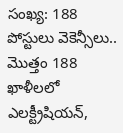సంఖ్య: 188
పోస్టులు వెకెన్సీలు..
మొత్తం 188 ఖాళీలలో ఎలక్ట్రీషియన్,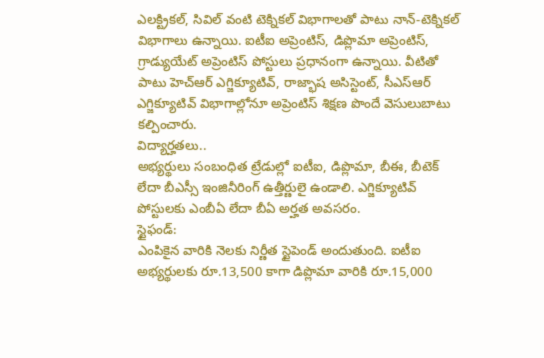ఎలక్ట్రికల్, సివిల్ వంటి టెక్నికల్ విభాగాలతో పాటు నాన్-టెక్నికల్ విభాగాలు ఉన్నాయి. ఐటీఐ అప్రెంటిస్, డిప్లొమా అప్రెంటిస్, గ్రాడ్యుయేట్ అప్రెంటిస్ పోస్టులు ప్రధానంగా ఉన్నాయి. వీటితో పాటు హెచ్ఆర్ ఎగ్జిక్యూటివ్, రాజ్భాష అసిస్టెంట్, సీఎస్ఆర్ ఎగ్జిక్యూటివ్ విభాగాల్లోనూ అప్రెంటిస్ శిక్షణ పొందే వెసులుబాటు కల్పించారు.
విద్యార్హతలు..
అభ్యర్థులు సంబంధిత ట్రేడుల్లో ఐటీఐ, డిప్లొమా, బీఈ, బీటెక్ లేదా బీఎస్సీ ఇంజినీరింగ్ ఉత్తీర్ణులై ఉండాలి. ఎగ్జిక్యూటివ్ పోస్టులకు ఎంబీఏ లేదా బీఏ అర్హత అవసరం.
స్టైఫండ్:
ఎంపికైన వారికి నెలకు నిర్ణీత స్టైపెండ్ అందుతుంది. ఐటీఐ అభ్యర్థులకు రూ.13,500 కాగా డిప్లొమా వారికి రూ.15,000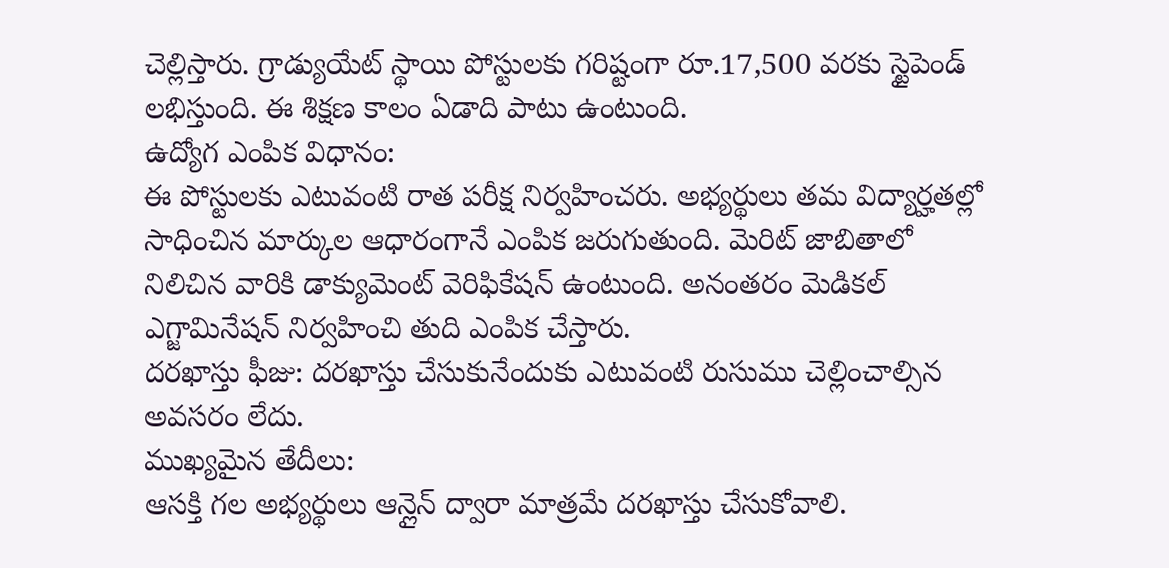చెల్లిస్తారు. గ్రాడ్యుయేట్ స్థాయి పోస్టులకు గరిష్టంగా రూ.17,500 వరకు స్టైపెండ్ లభిస్తుంది. ఈ శిక్షణ కాలం ఏడాది పాటు ఉంటుంది.
ఉద్యోగ ఎంపిక విధానం:
ఈ పోస్టులకు ఎటువంటి రాత పరీక్ష నిర్వహించరు. అభ్యర్థులు తమ విద్యార్హతల్లో సాధించిన మార్కుల ఆధారంగానే ఎంపిక జరుగుతుంది. మెరిట్ జాబితాలో నిలిచిన వారికి డాక్యుమెంట్ వెరిఫికేషన్ ఉంటుంది. అనంతరం మెడికల్ ఎగ్జామినేషన్ నిర్వహించి తుది ఎంపిక చేస్తారు.
దరఖాస్తు ఫీజు: దరఖాస్తు చేసుకునేందుకు ఎటువంటి రుసుము చెల్లించాల్సిన అవసరం లేదు.
ముఖ్యమైన తేదీలు:
ఆసక్తి గల అభ్యర్థులు ఆన్లైన్ ద్వారా మాత్రమే దరఖాస్తు చేసుకోవాలి.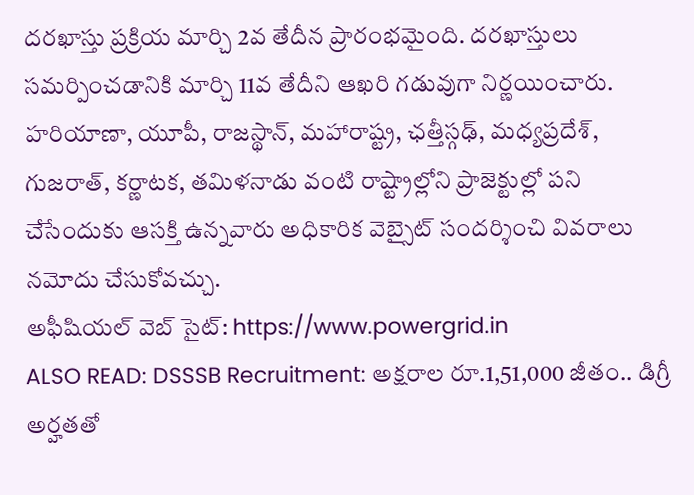దరఖాస్తు ప్రక్రియ మార్చి 2వ తేదీన ప్రారంభమైంది. దరఖాస్తులు సమర్పించడానికి మార్చి 11వ తేదీని ఆఖరి గడువుగా నిర్ణయించారు.
హరియాణా, యూపీ, రాజస్థాన్, మహారాష్ట్ర, ఛత్తీస్గఢ్, మధ్యప్రదేశ్, గుజరాత్, కర్ణాటక, తమిళనాడు వంటి రాష్ట్రాల్లోని ప్రాజెక్టుల్లో పని చేసేందుకు ఆసక్తి ఉన్నవారు అధికారిక వెబ్సైట్ సందర్శించి వివరాలు నమోదు చేసుకోవచ్చు.
అఫీషియల్ వెబ్ సైట్: https://www.powergrid.in
ALSO READ: DSSSB Recruitment: అక్షరాల రూ.1,51,000 జీతం.. డిగ్రీ అర్హతతో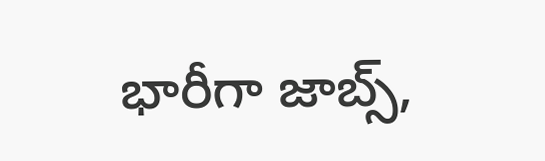భారీగా జాబ్స్,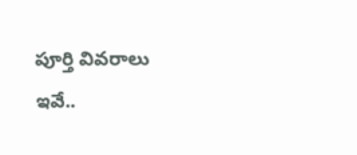పూర్తి వివరాలు ఇవే..